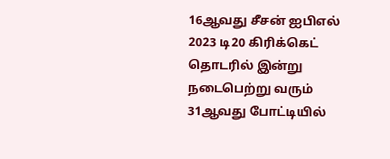16ஆவது சீசன் ஐபிஎல் 2023 டி20 கிரிக்கெட் தொடரில் இன்று நடைபெற்று வரும் 31ஆவது போட்டியில்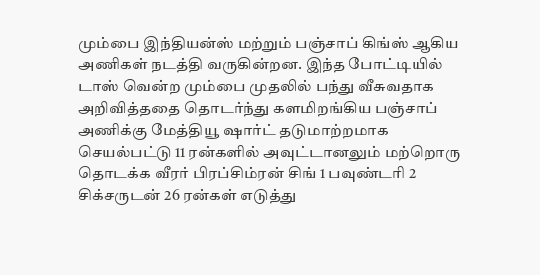மும்பை இந்தியன்ஸ் மற்றும் பஞ்சாப் கிங்ஸ் ஆகிய அணிகள் நடத்தி வருகின்றன. இந்த போட்டியில் டாஸ் வென்ற மும்பை முதலில் பந்து வீசுவதாக அறிவித்ததை தொடர்ந்து களமிறங்கிய பஞ்சாப் அணிக்கு மேத்தியூ ஷார்ட் தடுமாற்றமாக செயல்பட்டு 11 ரன்களில் அவுட்டானலும் மற்றொரு தொடக்க வீரர் பிரப்சிம்ரன் சிங் 1 பவுண்டரி 2 சிக்சருடன் 26 ரன்கள் எடுத்து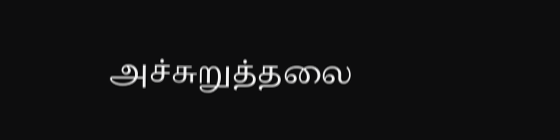அச்சுறுத்தலை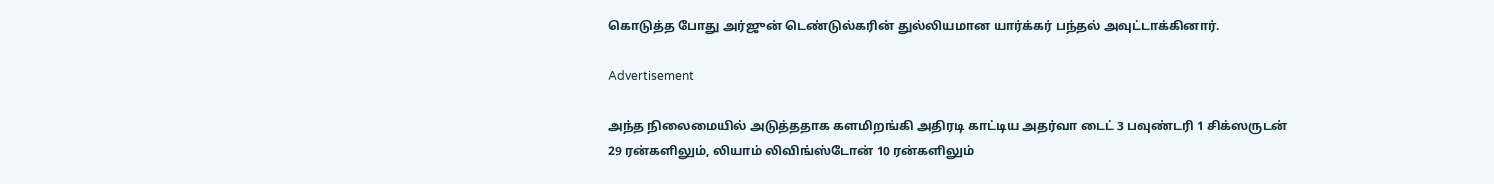கொடுத்த போது அர்ஜுன் டெண்டுல்கரின் துல்லியமான யார்க்கர் பந்தல் அவுட்டாக்கினார்.

Advertisement

அந்த நிலைமையில் அடுத்ததாக களமிறங்கி அதிரடி காட்டிய அதர்வா டைட் 3 பவுண்டரி 1 சிக்ஸருடன் 29 ரன்களிலும், லியாம் லிவிங்ஸ்டோன் 10 ரன்களிலும்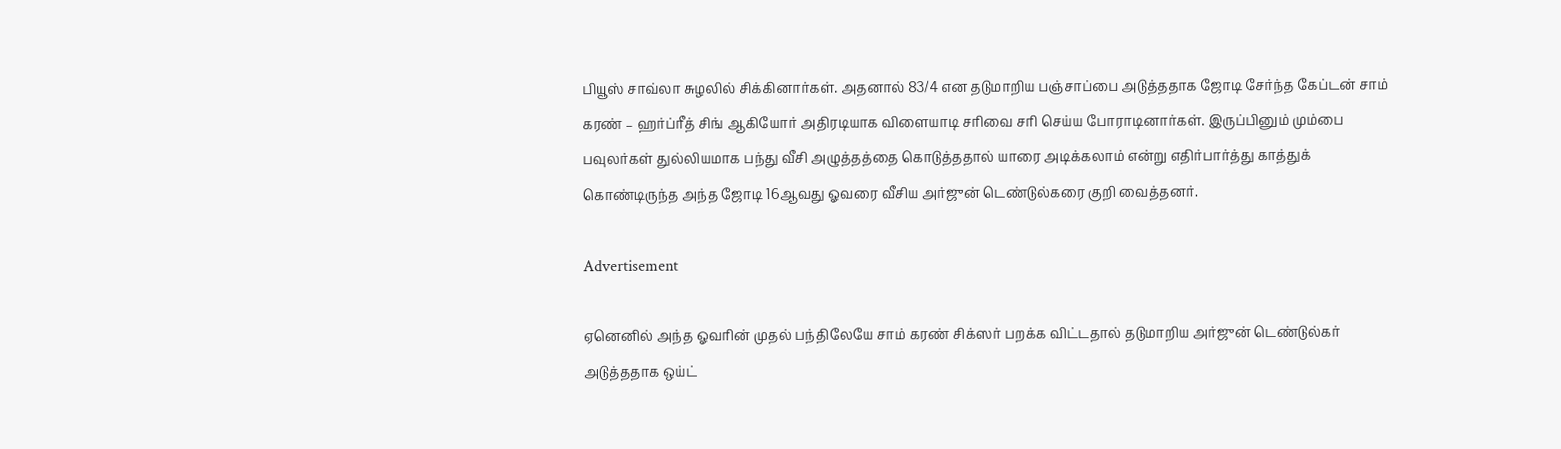பியூஸ் சாவ்லா சுழலில் சிக்கினார்கள். அதனால் 83/4 என தடுமாறிய பஞ்சாப்பை அடுத்ததாக ஜோடி சேர்ந்த கேப்டன் சாம் கரண் – ஹர்ப்ரீத் சிங் ஆகியோர் அதிரடியாக விளையாடி சரிவை சரி செய்ய போராடினார்கள். இருப்பினும் மும்பை பவுலர்கள் துல்லியமாக பந்து வீசி அழுத்தத்தை கொடுத்ததால் யாரை அடிக்கலாம் என்று எதிர்பார்த்து காத்துக் கொண்டிருந்த அந்த ஜோடி 16ஆவது ஓவரை வீசிய அர்ஜுன் டெண்டுல்கரை குறி வைத்தனர்.

Advertisement

ஏனெனில் அந்த ஓவரின் முதல் பந்திலேயே சாம் கரண் சிக்ஸர் பறக்க விட்டதால் தடுமாறிய அர்ஜுன் டெண்டுல்கர் அடுத்ததாக ஒய்ட்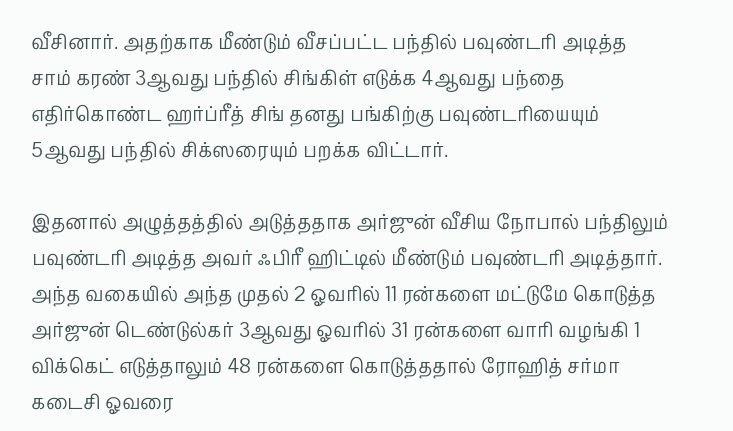வீசினார். அதற்காக மீண்டும் வீசப்பட்ட பந்தில் பவுண்டரி அடித்த சாம் கரண் 3ஆவது பந்தில் சிங்கிள் எடுக்க 4ஆவது பந்தை எதிர்கொண்ட ஹர்ப்ரீத் சிங் தனது பங்கிற்கு பவுண்டரியையும் 5ஆவது பந்தில் சிக்ஸரையும் பறக்க விட்டார்.

இதனால் அழுத்தத்தில் அடுத்ததாக அர்ஜுன் வீசிய நோபால் பந்திலும் பவுண்டரி அடித்த அவர் ஃபிரீ ஹிட்டில் மீண்டும் பவுண்டரி அடித்தார். அந்த வகையில் அந்த முதல் 2 ஓவரில் 11 ரன்களை மட்டுமே கொடுத்த அர்ஜுன் டெண்டுல்கர் 3ஆவது ஓவரில் 31 ரன்களை வாரி வழங்கி 1 விக்கெட் எடுத்தாலும் 48 ரன்களை கொடுத்ததால் ரோஹித் சர்மா கடைசி ஓவரை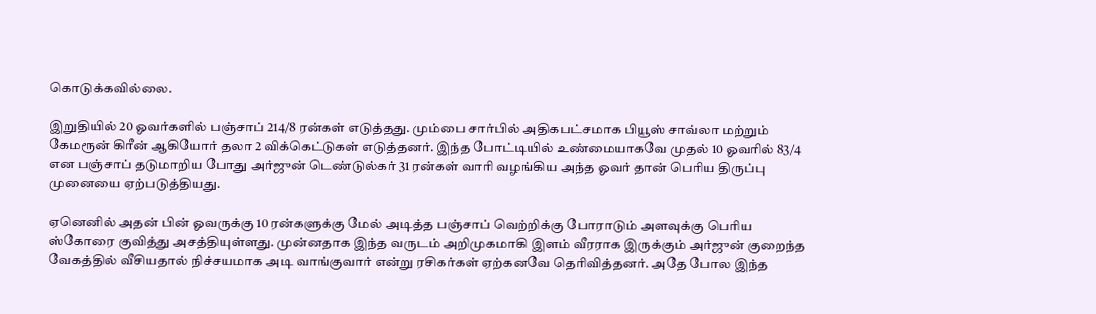கொடுக்கவில்லை.

இறுதியில் 20 ஓவர்களில் பஞ்சாப் 214/8 ரன்கள் எடுத்தது. மும்பை சார்பில் அதிகபட்சமாக பியூஸ் சாவ்லா மற்றும் கேமரூன் கிரீன் ஆகியோர் தலா 2 விக்கெட்டுகள் எடுத்தனர். இந்த போட்டியில் உண்மையாகவே முதல் 10 ஓவரில் 83/4 என பஞ்சாப் தடுமாறிய போது அர்ஜுன் டெண்டுல்கர் 31 ரன்கள் வாரி வழங்கிய அந்த ஓவர் தான் பெரிய திருப்பு முனையை ஏற்படுத்தியது.

ஏனெனில் அதன் பின் ஓவருக்கு 10 ரன்களுக்கு மேல் அடித்த பஞ்சாப் வெற்றிக்கு போராடும் அளவுக்கு பெரிய ஸ்கோரை குவித்து அசத்தியுள்ளது. முன்னதாக இந்த வருடம் அறிமுகமாகி இளம் வீரராக இருக்கும் அர்ஜுன் குறைந்த வேகத்தில் வீசியதால் நிச்சயமாக அடி வாங்குவார் என்று ரசிகர்கள் ஏற்கனவே தெரிவித்தனர். அதே போல இந்த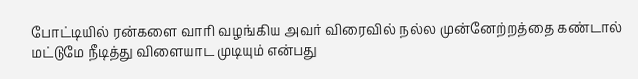போட்டியில் ரன்களை வாரி வழங்கிய அவர் விரைவில் நல்ல முன்னேற்றத்தை கண்டால் மட்டுமே நீடித்து விளையாட முடியும் என்பது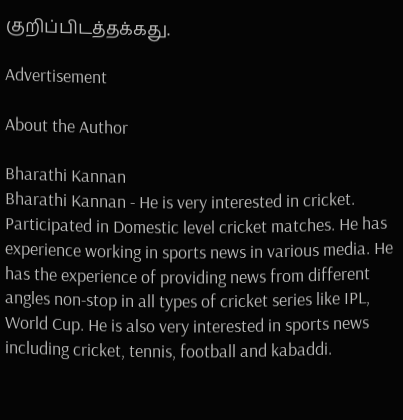குறிப்பிடத்தக்கது.

Advertisement

About the Author

Bharathi Kannan
Bharathi Kannan - He is very interested in cricket. Participated in Domestic level cricket matches. He has experience working in sports news in various media. He has the experience of providing news from different angles non-stop in all types of cricket series like IPL, World Cup. He is also very interested in sports news including cricket, tennis, football and kabaddi.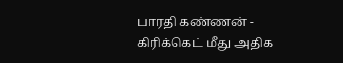பாரதி கண்ணன் - கிரிக்கெட் மீது அதிக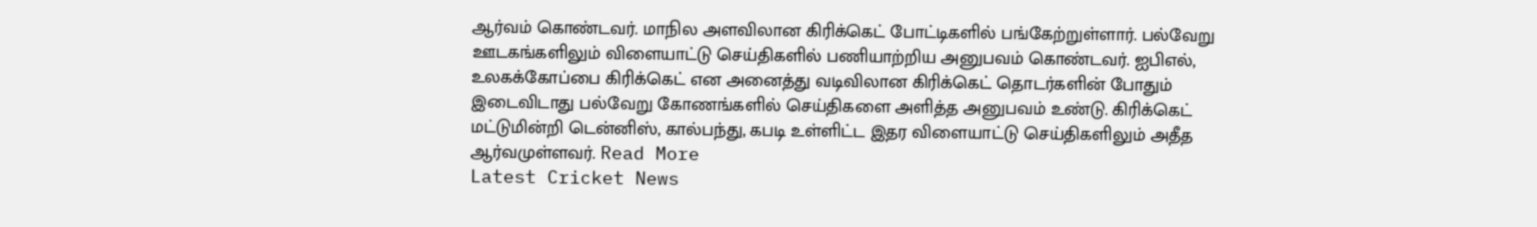ஆர்வம் கொண்டவர். மாநில அளவிலான கிரிக்கெட் போட்டிகளில் பங்கேற்றுள்ளார். பல்வேறு ஊடகங்களிலும் விளையாட்டு செய்திகளில் பணியாற்றிய அனுபவம் கொண்டவர். ஐபிஎல், உலகக்கோப்பை கிரிக்கெட் என அனைத்து வடிவிலான கிரிக்கெட் தொடர்களின் போதும் இடைவிடாது பல்வேறு கோணங்களில் செய்திகளை அளித்த அனுபவம் உண்டு. கிரிக்கெட் மட்டுமின்றி டென்னிஸ், கால்பந்து, கபடி உள்ளிட்ட இதர விளையாட்டு செய்திகளிலும் அதீத ஆர்வமுள்ளவர். Read More
Latest Cricket News